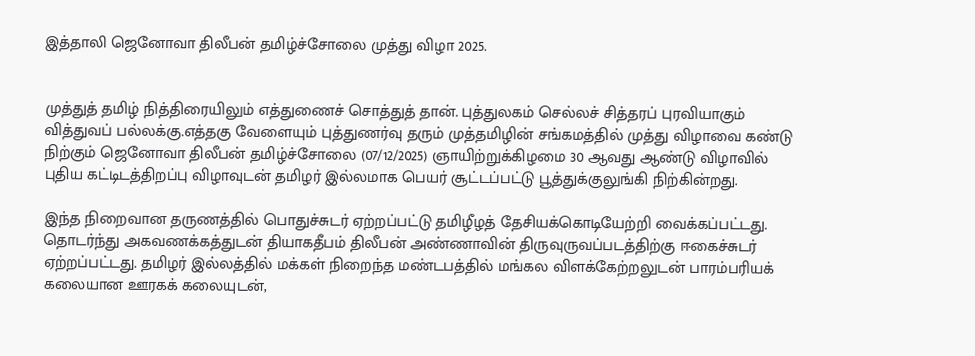இத்தாலி ஜெனோவா திலீபன் தமிழ்ச்சோலை முத்து விழா 2025.


முத்துத் தமிழ் நித்திரையிலும் எத்துணைச் சொத்துத் தான். புத்துலகம் செல்லச் சித்தரப் புரவியாகும் வித்துவப் பல்லக்கு.எத்தகு வேளையும் புத்துணர்வு தரும் முத்தமிழின் சங்கமத்தில் முத்து விழாவை கண்டு நிற்கும் ஜெனோவா திலீபன் தமிழ்ச்சோலை (07/12/2025) ஞாயிற்றுக்கிழமை 30 ஆவது ஆண்டு விழாவில் புதிய கட்டிடத்திறப்பு விழாவுடன் தமிழர் இல்லமாக பெயர் சூட்டப்பட்டு பூத்துக்குலுங்கி நிற்கின்றது.

இந்த நிறைவான தருணத்தில் பொதுச்சுடர் ஏற்றப்பட்டு தமிழீழத் தேசியக்கொடியேற்றி வைக்கப்பட்டது. தொடர்ந்து அகவணக்கத்துடன் தியாகதீபம் திலீபன் அண்ணாவின் திருவுருவப்படத்திற்கு ஈகைச்சுடர் ஏற்றப்பட்டது. தமிழர் இல்லத்தில் மக்கள் நிறைந்த மண்டபத்தில் மங்கல விளக்கேற்றலுடன் பாரம்பரியக் கலையான ஊரகக் கலையுடன்,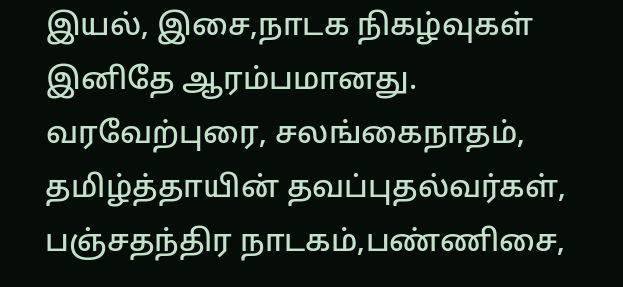இயல், இசை,நாடக நிகழ்வுகள் இனிதே ஆரம்பமானது. வரவேற்புரை, சலங்கைநாதம், தமிழ்த்தாயின் தவப்புதல்வர்கள், பஞ்சதந்திர நாடகம்,பண்ணிசை,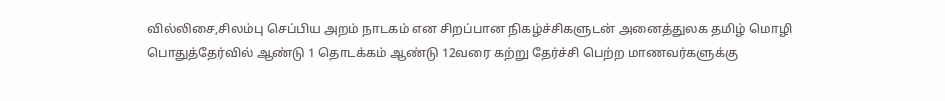வில்லிசை,சிலம்பு செப்பிய அறம் நாடகம் என சிறப்பான நிகழ்ச்சிகளுடன் அனைத்துலக தமிழ் மொழி பொதுத்தேர்வில் ஆண்டு 1 தொடக்கம் ஆண்டு 12வரை கற்று தேர்ச்சி பெற்ற மாணவர்களுக்கு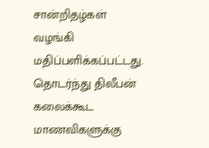சான்றிதழ்கள் வழங்கி மதிப்பளிக்கப்பட்டது. தொடர்ந்து திலீபன் கலைக்கூட மாணவிகளுக்கு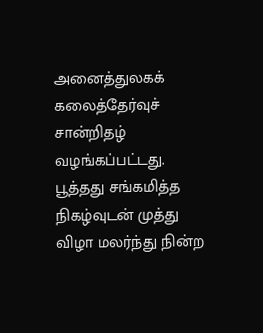அனைத்துலகக் கலைத்தேர்வுச் சான்றிதழ் வழங்கப்பட்டது. பூத்தது சங்கமித்த நிகழ்வுடன் முத்து விழா மலர்ந்து நின்ற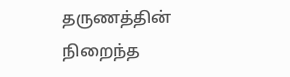தருணத்தின் நிறைந்த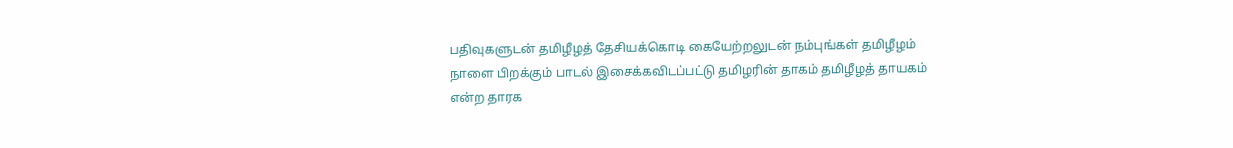பதிவுகளுடன் தமிழீழத் தேசியக்கொடி கையேற்றலுடன் நம்புங்கள் தமிழீழம் நாளை பிறக்கும் பாடல் இசைக்கவிடப்பட்டு தமிழரின் தாகம் தமிழீழத் தாயகம் என்ற தாரக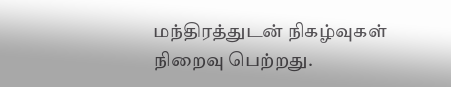மந்திரத்துடன் நிகழ்வுகள் நிறைவு பெற்றது.